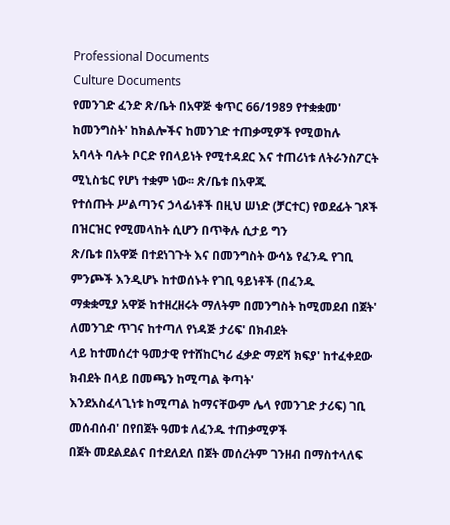Professional Documents
Culture Documents
የመንገድ ፈንድ ጽ/ቤት በአዋጅ ቁጥር 66/1989 የተቋቋመ' ከመንግስት' ከክልሎችና ከመንገድ ተጠቃሚዎች የሚወከሉ
አባላት ባሉት ቦርድ የበላይነት የሚተዳደር እና ተጠሪነቱ ለትራንስፖርት ሚኒስቴር የሆነ ተቋም ነው፡፡ ጽ/ቤቱ በአዋጁ
የተሰጡት ሥልጣንና ኃላፊነቶች በዚህ ሠነድ (ቻርተር) የወደፊት ገጾች በዝርዝር የሚመላከት ሲሆን በጥቅሉ ሲታይ ግን
ጽ/ቤቱ በአዋጅ በተደነገጉት እና በመንግስት ውሳኔ የፈንዱ የገቢ ምንጮች እንዲሆኑ ከተወሰኑት የገቢ ዓይነቶች (በፈንዱ
ማቋቋሚያ አዋጅ ከተዘረዘሩት ማለትም በመንግስት ከሚመደብ በጀት' ለመንገድ ጥገና ከተጣለ የነዳጅ ታሪፍ' በክብደት
ላይ ከተመሰረተ ዓመታዊ የተሸከርካሪ ፈቃድ ማደሻ ክፍያ' ከተፈቀደው ክብደት በላይ በመጫን ከሚጣል ቅጣት'
እንደአስፈላጊነቱ ከሚጣል ከማናቸውም ሌላ የመንገድ ታሪፍ) ገቢ መሰብሰብ' በየበጀት ዓመቱ ለፈንዱ ተጠቃሚዎች
በጀት መደልደልና በተደለደለ በጀት መሰረትም ገንዘብ በማስተላለፍ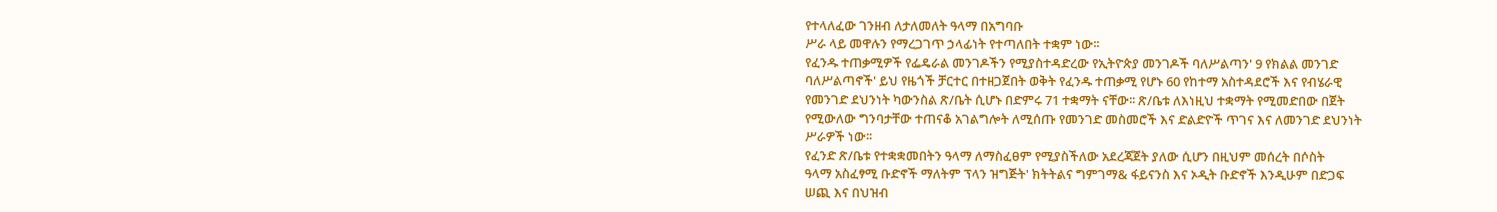የተላለፈው ገንዘብ ለታለመለት ዓላማ በአግባቡ
ሥራ ላይ መዋሉን የማረጋገጥ ኃላፊነት የተጣለበት ተቋም ነው፡፡
የፈንዱ ተጠቃሚዎች የፌዴራል መንገዶችን የሚያስተዳድረው የኢትዮጵያ መንገዶች ባለሥልጣን' 9 የክልል መንገድ
ባለሥልጣኖች' ይህ የዜጎች ቻርተር በተዘጋጀበት ወቅት የፈንዱ ተጠቃሚ የሆኑ 60 የከተማ አስተዳደሮች እና የብሄራዊ
የመንገድ ደህንነት ካውንስል ጽ/ቤት ሲሆኑ በድምሩ 71 ተቋማት ናቸው፡፡ ጽ/ቤቱ ለእነዚህ ተቋማት የሚመድበው በጀት
የሚውለው ግንባታቸው ተጠናቆ አገልግሎት ለሚሰጡ የመንገድ መስመሮች እና ድልድዮች ጥገና እና ለመንገድ ደህንነት
ሥራዎች ነው፡፡
የፈንድ ጽ/ቤቱ የተቋቋመበትን ዓላማ ለማስፈፀም የሚያስችለው አደረጃጀት ያለው ሲሆን በዚህም መሰረት በሶስት
ዓላማ አስፈፃሚ ቡድኖች ማለትም ፕላን ዝግጅት' ክትትልና ግምገማ& ፋይናንስ እና ኦዲት ቡድኖች እንዲሁም በድጋፍ
ሠጪ እና በህዝብ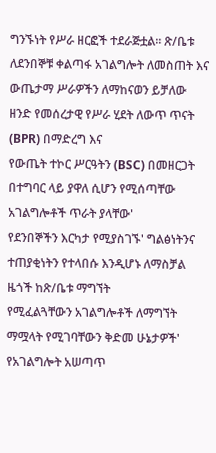ግንኙነት የሥራ ዘርፎች ተደራጅቷል፡፡ ጽ/ቤቱ ለደንበኞቹ ቀልጣፋ አገልግሎት ለመስጠት እና
ውጤታማ ሥራዎችን ለማከናወን ይቻለው ዘንድ የመሰረታዊ የሥራ ሂደት ለውጥ ጥናት (BPR) በማድረግ እና
የውጤት ተኮር ሥርዓትን (BSC) በመዘርጋት በተግባር ላይ ያዋለ ሲሆን የሚሰጣቸው አገልግሎቶች ጥራት ያላቸው'
የደንበኞችን እርካታ የሚያስገኙ' ግልፅነትንና ተጠያቂነትን የተላበሱ እንዲሆኑ ለማስቻል ዜጎች ከጽ/ቤቱ ማግኘት
የሚፈልጓቸውን አገልግሎቶች ለማግኘት ማሟላት የሚገባቸውን ቅድመ ሁኔታዎች' የአገልግሎት አሠጣጥ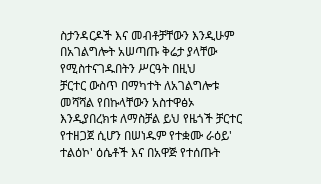ስታንዳርዶች እና መብቶቻቸውን እንዲሁም በአገልግሎት አሠጣጡ ቅሬታ ያላቸው የሚስተናገዱበትን ሥርዓት በዚህ
ቻርተር ውስጥ በማካተት ለአገልግሎቱ መሻሻል የበኩላቸውን አስተዋፅኦ እንዲያበረክቱ ለማስቻል ይህ የዜጎች ቻርተር
የተዘጋጀ ሲሆን በሠነዱም የተቋሙ ራዕይ' ተልዕኮ' ዕሴቶች እና በአዋጅ የተሰጡት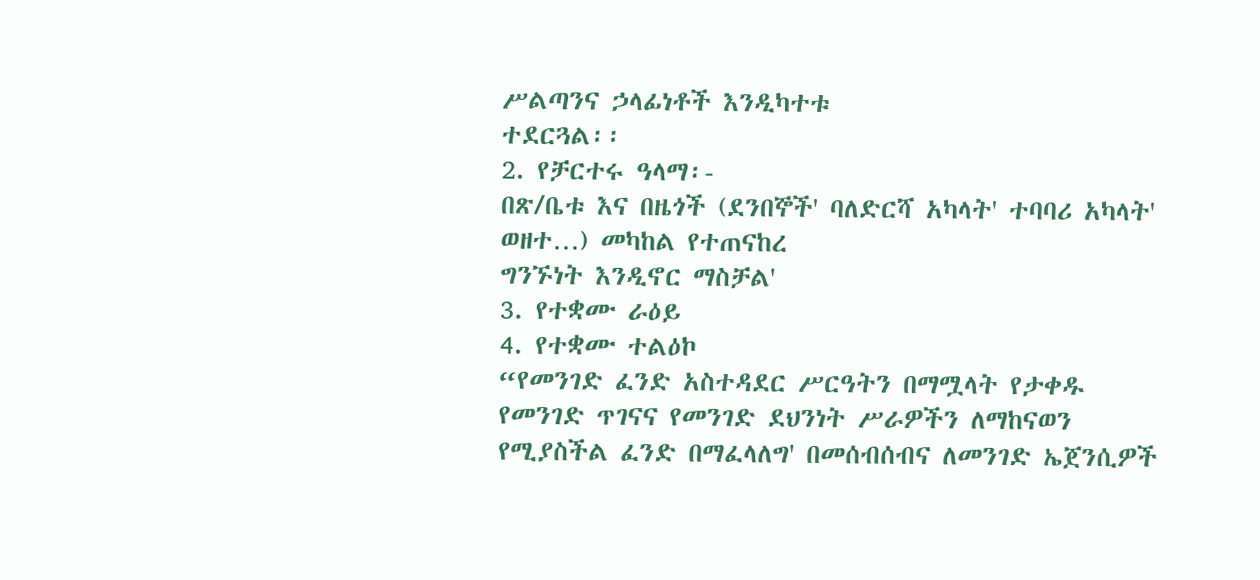ሥልጣንና ኃላፊነቶች እንዲካተቱ
ተደርጓል፡፡
2. የቻርተሩ ዓላማ፡-
በጽ/ቤቱ እና በዜጎች (ደንበኞች' ባለድርሻ አካላት' ተባባሪ አካላት' ወዘተ…) መካከል የተጠናከረ
ግንኙነት እንዲኖር ማስቻል'
3. የተቋሙ ራዕይ
4. የተቋሙ ተልዕኮ
“የመንገድ ፈንድ አስተዳደር ሥርዓትን በማሟላት የታቀዱ የመንገድ ጥገናና የመንገድ ደህንነት ሥራዎችን ለማከናወን
የሚያስችል ፈንድ በማፈላለግ' በመሰብሰብና ለመንገድ ኤጀንሲዎች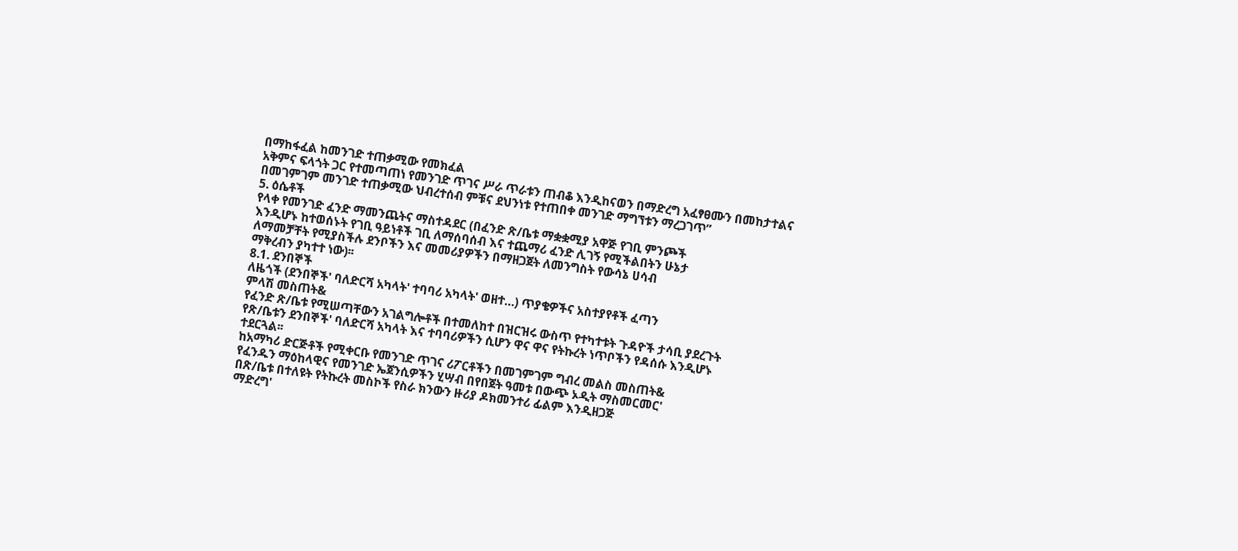በማከፋፈል ከመንገድ ተጠቃሚው የመክፈል
አቅምና ፍላጎት ጋር የተመጣጠነ የመንገድ ጥገና ሥራ ጥራቱን ጠብቆ እንዲከናወን በማድረግ አፈፃፀሙን በመከታተልና
በመገምገም መንገድ ተጠቃሚው ህብረተሰብ ምቹና ደህንነቱ የተጠበቀ መንገድ ማግኘቱን ማረጋገጥ”
5. ዕሴቶች
የላቀ የመንገድ ፈንድ ማመንጨትና ማስተዳደር (በፈንድ ጽ/ቤቱ ማቋቋሚያ አዋጅ የገቢ ምንጮች
እንዲሆኑ ከተወሰኑት የገቢ ዓይነቶች ገቢ ለማሰባሰብ እና ተጨማሪ ፈንድ ሊገኝ የሚችልበትን ሁኔታ
ለማመቻቸት የሚያስችሉ ደንቦችን እና መመሪያዎችን በማዘጋጀት ለመንግስት የውሳኔ ሀሳብ
ማቅረብን ያካተተ ነው)፡፡
8.1. ደንበኞች
ለዜጎች (ደንበኞች' ባለድርሻ አካላት' ተባባሪ አካላት' ወዘተ…) ጥያቄዎችና አስተያየቶች ፈጣን
ምላሽ መስጠት&
የፈንድ ጽ/ቤቱ የሚሠጣቸውን አገልግሎቶች በተመለከተ በዝርዝሩ ውስጥ የተካተቱት ጉዳዮች ታሳቢ ያደረጉት
የጽ/ቤቱን ደንበኞች' ባለድርሻ አካላት እና ተባባሪዎችን ሲሆን ዋና ዋና የትኩረት ነጥቦችን የዳሰሱ እንዲሆኑ
ተደርጓል፡፡
ከአማካሪ ድርጅቶች የሚቀርቡ የመንገድ ጥገና ሪፖርቶችን በመገምገም ግብረ መልስ መስጠት&
የፈንዱን ማዕከላዊና የመንገድ ኤጀንሲዎችን ሂሣብ በየበጀት ዓመቱ በውጭ ኦዲት ማስመርመር'
በጽ/ቤቱ በተለዩት የትኩረት መስኮች የስራ ክንውን ዙሪያ ዶክመንተሪ ፊልም እንዲዘጋጅ
ማድረግ'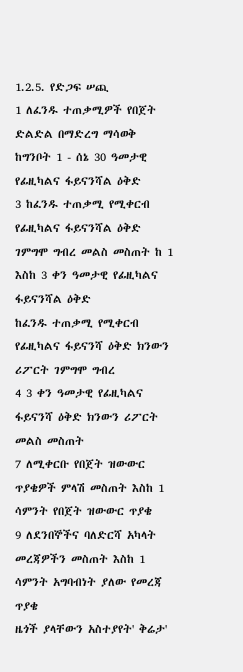1.2.5. የድጋፍ ሠጪ
1 ለፈንዱ ተጠቃሚዎች የበጀት ድልድል በማድረግ ማሳወቅ ከግንቦት 1 - ሰኔ 30 ዓመታዊ የፊዚካልና ፋይናንሻል ዕቅድ
3 ከፈንዱ ተጠቃሚ የሚቀርብ የፊዚካልና ፋይናንሻል ዕቅድ ገምግሞ ግብረ መልስ መስጠት ከ 1 እስከ 3 ቀን ዓመታዊ የፊዚካልና ፋይናንሻል ዕቅድ
ከፈንዱ ተጠቃሚ የሚቀርብ የፊዚካልና ፋይናንሻ ዕቅድ ክንውን ሪፖርት ገምግሞ ግብረ
4 3 ቀን ዓመታዊ የፊዚካልና ፋይናንሻ ዕቅድ ክንውን ሪፖርት
መልስ መስጠት
7 ለሚቀርቡ የበጀት ዝውውር ጥያቄዎች ምላሽ መስጠት እስከ 1 ሳምንት የበጀት ዝውውር ጥያቄ
9 ለደንበኞችና ባለድርሻ አካላት መረጃዎችን መስጠት እስከ 1 ሳምንት አግባብነት ያለው የመረጃ ጥያቄ
ዜጎች ያላቸውን አስተያየት' ቅሬታ'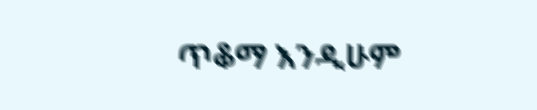ጥቆማ እንዲሁም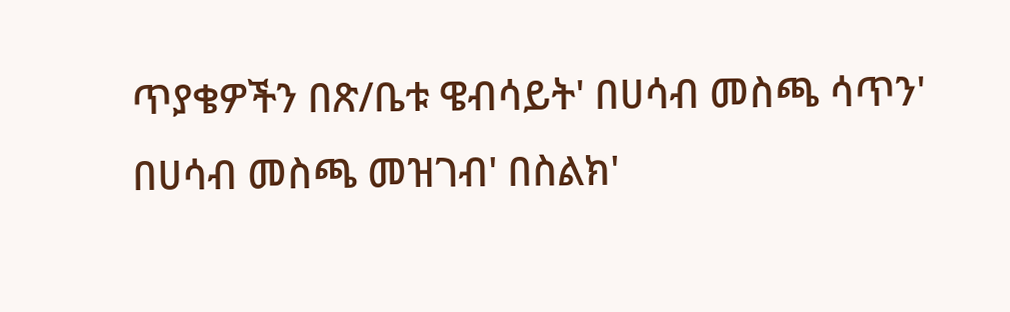ጥያቄዎችን በጽ/ቤቱ ዌብሳይት' በሀሳብ መስጫ ሳጥን'
በሀሳብ መስጫ መዝገብ' በስልክ'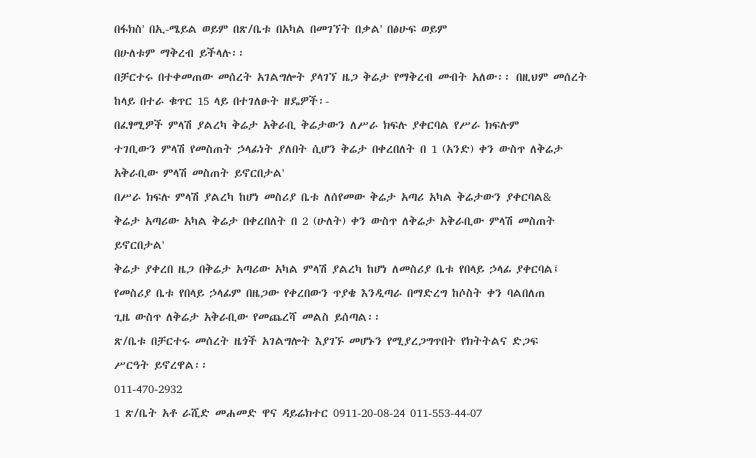በፋክስ' በኢ-ሜይል ወይም በጽ/ቤቱ በአካል በመገኘት በቃል' በፅሁፍ ወይም
በሁለቱም ማቅረብ ይችላሉ፡፡
በቻርተሩ በተቀመጠው መሰረት አገልግሎት ያላገኘ ዜጋ ቅሬታ የማቅረብ መብት አለው፡፡ በዚህም መሰረት
ከላይ በተራ ቁጥር 15 ላይ በተገለፁት ዘዴዎች፡-
በፈፃሚዎች ምላሽ ያልረካ ቅሬታ አቅራቢ ቅሬታውን ለሥራ ክፍሉ ያቀርባል የሥራ ክፍሉም
ተገቢውን ምላሽ የመስጠት ኃላፊነት ያለበት ሲሆን ቅሬታ በቀረበለት በ 1 (አንድ) ቀን ውስጥ ለቅሬታ
አቅራቢው ምላሽ መስጠት ይኖርበታል'
በሥራ ክፍሉ ምላሽ ያልረካ ከሆነ መስሪያ ቤቱ ለሰየመው ቅሬታ አጣሪ አካል ቅሬታውን ያቀርባል&
ቅሬታ አጣሪው አካል ቅሬታ በቀረበለት በ 2 (ሁለት) ቀን ውስጥ ለቅሬታ አቅራቢው ምላሽ መስጠት
ይኖርበታል'
ቅሬታ ያቀረበ ዜጋ በቅሬታ አጣሪው አካል ምላሽ ያልረካ ከሆነ ለመስሪያ ቤቱ የበላይ ኃላፊ ያቀርባል፤
የመስሪያ ቤቱ የበላይ ኃላፊም በዜጋው የቀረበውን ጥያቄ እንዲጣራ በማድረግ ከሶስት ቀን ባልበለጠ
ጊዜ ውስጥ ለቅሬታ አቅራቢው የመጨረሻ መልስ ይሰጣል፡፡
ጽ/ቤቱ በቻርተሩ መሰረት ዜጎች አገልግሎት እያገኙ መሆኑን የሚያረጋግጥበት የክትትልና ድጋፍ
ሥርዓት ይኖረዋል፡፡
011-470-2932
1 ጽ/ቤት አቶ ራሺድ መሐመድ ዋና ዳይሬክተር 0911-20-08-24 011-553-44-07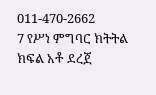011-470-2662
7 የሥነ ምግባር ክትትል ክፍል አቶ ደረጀ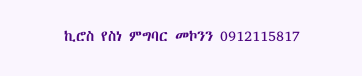ኪሮስ የስነ ምግባር መኮንን 0912115817